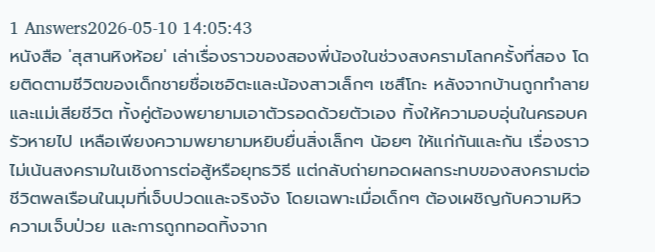1 Answers2026-05-10 14:05:43
หนังสือ 'สุสานหิงห้อย' เล่าเรื่องราวของสองพี่น้องในช่วงสงครามโลกครั้งที่สอง โดยติดตามชีวิตของเด็กชายชื่อเซอิตะและน้องสาวเล็กๆ เซสึโกะ หลังจากบ้านถูกทำลายและแม่เสียชีวิต ทั้งคู่ต้องพยายามเอาตัวรอดด้วยตัวเอง ทิ้งให้ความอบอุ่นในครอบครัวหายไป เหลือเพียงความพยายามหยิบยื่นสิ่งเล็กๆ น้อยๆ ให้แก่กันและกัน เรื่องราวไม่เน้นสงครามในเชิงการต่อสู้หรือยุทธวิธี แต่กลับถ่ายทอดผลกระทบของสงครามต่อชีวิตพลเรือนในมุมที่เจ็บปวดและจริงจัง โดยเฉพาะเมื่อเด็กๆ ต้องเผชิญกับความหิว ความเจ็บป่วย และการถูกทอดทิ้งจาก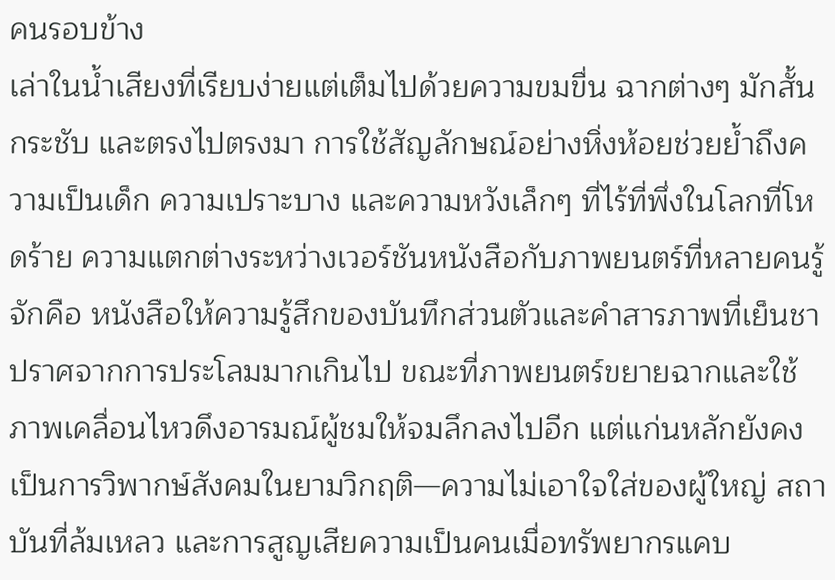คนรอบข้าง
เล่าในน้ำเสียงที่เรียบง่ายแต่เต็มไปด้วยความขมขื่น ฉากต่างๆ มักสั้น กระชับ และตรงไปตรงมา การใช้สัญลักษณ์อย่างหิ่งห้อยช่วยย้ำถึงความเป็นเด็ก ความเปราะบาง และความหวังเล็กๆ ที่ไร้ที่พึ่งในโลกที่โหดร้าย ความแตกต่างระหว่างเวอร์ชันหนังสือกับภาพยนตร์ที่หลายคนรู้จักคือ หนังสือให้ความรู้สึกของบันทึกส่วนตัวและคำสารภาพที่เย็นชา ปราศจากการประโลมมากเกินไป ขณะที่ภาพยนตร์ขยายฉากและใช้ภาพเคลื่อนไหวดึงอารมณ์ผู้ชมให้จมลึกลงไปอีก แต่แก่นหลักยังคงเป็นการวิพากษ์สังคมในยามวิกฤติ—ความไม่เอาใจใส่ของผู้ใหญ่ สถาบันที่ล้มเหลว และการสูญเสียความเป็นคนเมื่อทรัพยากรแคบ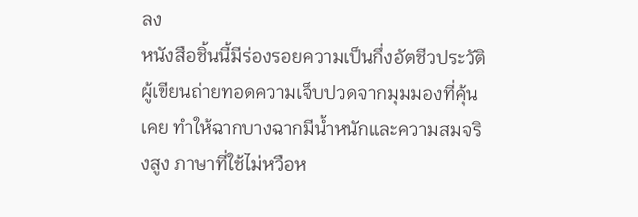ลง
หนังสือชิ้นนี้มีร่องรอยความเป็นกึ่งอัตชีวประวัติ ผู้เขียนถ่ายทอดความเจ็บปวดจากมุมมองที่คุ้นเคย ทำให้ฉากบางฉากมีน้ำหนักและความสมจริงสูง ภาษาที่ใช้ไม่หวือห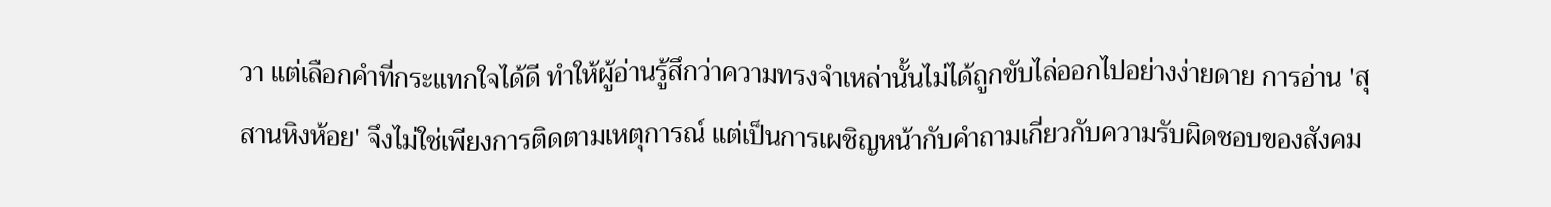วา แต่เลือกคำที่กระแทกใจได้ดี ทำให้ผู้อ่านรู้สึกว่าความทรงจำเหล่านั้นไม่ได้ถูกขับไล่ออกไปอย่างง่ายดาย การอ่าน 'สุสานหิงห้อย' จึงไม่ใช่เพียงการติดตามเหตุการณ์ แต่เป็นการเผชิญหน้ากับคำถามเกี่ยวกับความรับผิดชอบของสังคม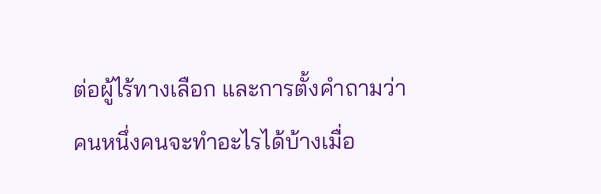ต่อผู้ไร้ทางเลือก และการตั้งคำถามว่าคนหนึ่งคนจะทำอะไรได้บ้างเมื่อ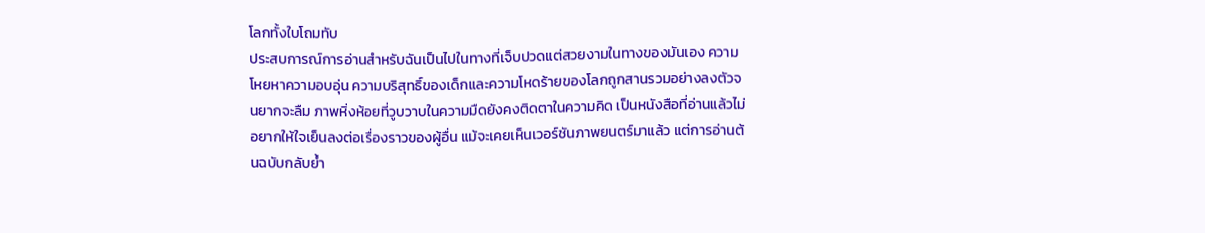โลกทั้งใบโถมทับ
ประสบการณ์การอ่านสำหรับฉันเป็นไปในทางที่เจ็บปวดแต่สวยงามในทางของมันเอง ความโหยหาความอบอุ่น ความบริสุทธิ์ของเด็กและความโหดร้ายของโลกถูกสานรวมอย่างลงตัวจนยากจะลืม ภาพหิ่งห้อยที่วูบวาบในความมืดยังคงติดตาในความคิด เป็นหนังสือที่อ่านแล้วไม่อยากให้ใจเย็นลงต่อเรื่องราวของผู้อื่น แม้จะเคยเห็นเวอร์ชันภาพยนตร์มาแล้ว แต่การอ่านต้นฉบับกลับย้ำ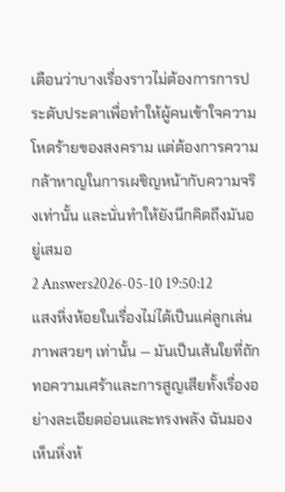เตือนว่าบางเรื่องราวไม่ต้องการการประดับประดาเพื่อทำให้ผู้คนเข้าใจความโหดร้ายของสงคราม แต่ต้องการความกล้าหาญในการเผชิญหน้ากับความจริงเท่านั้น และนั่นทำให้ยังนึกคิดถึงมันอยู่เสมอ
2 Answers2026-05-10 19:50:12
แสงหิ่งห้อยในเรื่องไม่ได้เป็นแค่ลูกเล่นภาพสวยๆ เท่านั้น — มันเป็นเส้นใยที่ถักทอความเศร้าและการสูญเสียทั้งเรื่องอย่างละเอียดอ่อนและทรงพลัง ฉันมองเห็นหิ่งห้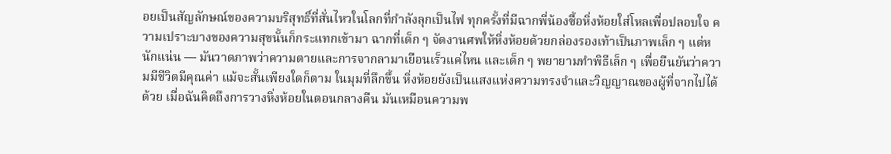อยเป็นสัญลักษณ์ของความบริสุทธิ์ที่สั่นไหวในโลกที่กำลังลุกเป็นไฟ ทุกครั้งที่มีฉากพี่น้องซื้อหิ่งห้อยใส่โหลเพื่อปลอบใจ ความเปราะบางของความสุขนั้นก็กระแทกเข้ามา ฉากที่เด็ก ๆ จัดงานศพให้หิ่งห้อยด้วยกล่องรองเท้าเป็นภาพเล็ก ๆ แต่หนักแน่น — มันวาดภาพว่าความตายและการจากลามาเยือนเร็วแค่ไหน และเด็ก ๆ พยายามทำพิธีเล็ก ๆ เพื่อยืนยันว่าความมีชีวิตมีคุณค่า แม้จะสั้นเพียงใดก็ตาม ในมุมที่ลึกขึ้น หิ่งห้อยยังเป็นแสงแห่งความทรงจำและวิญญาณของผู้ที่จากไปได้ด้วย เมื่อฉันคิดถึงการวางหิ่งห้อยในตอนกลางคืน มันเหมือนความพ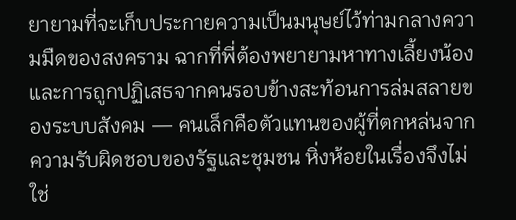ยายามที่จะเก็บประกายความเป็นมนุษย์ไว้ท่ามกลางความมืดของสงคราม ฉากที่พี่ต้องพยายามหาทางเลี้ยงน้องและการถูกปฏิเสธจากคนรอบข้างสะท้อนการล่มสลายของระบบสังคม — คนเล็กคือตัวแทนของผู้ที่ตกหล่นจากความรับผิดชอบของรัฐและชุมชน หิ่งห้อยในเรื่องจึงไม่ใช่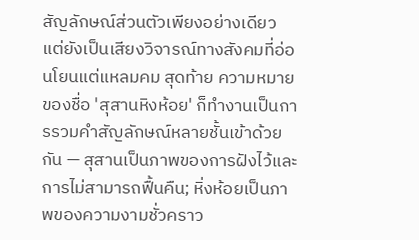สัญลักษณ์ส่วนตัวเพียงอย่างเดียว แต่ยังเป็นเสียงวิจารณ์ทางสังคมที่อ่อนโยนแต่แหลมคม สุดท้าย ความหมายของชื่อ 'สุสานหิงห้อย' ก็ทำงานเป็นการรวมคำสัญลักษณ์หลายชั้นเข้าด้วยกัน — สุสานเป็นภาพของการฝังไว้และการไม่สามารถฟื้นคืน; หิ่งห้อยเป็นภาพของความงามชั่วคราว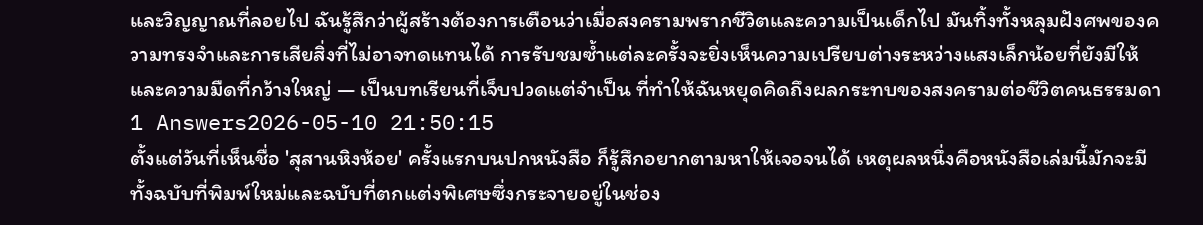และวิญญาณที่ลอยไป ฉันรู้สึกว่าผู้สร้างต้องการเตือนว่าเมื่อสงครามพรากชีวิตและความเป็นเด็กไป มันทิ้งทั้งหลุมฝังศพของความทรงจำและการเสียสิ่งที่ไม่อาจทดแทนได้ การรับชมซ้ำแต่ละครั้งจะยิ่งเห็นความเปรียบต่างระหว่างแสงเล็กน้อยที่ยังมีให้และความมืดที่กว้างใหญ่ — เป็นบทเรียนที่เจ็บปวดแต่จำเป็น ที่ทำให้ฉันหยุดคิดถึงผลกระทบของสงครามต่อชีวิตคนธรรมดา
1 Answers2026-05-10 21:50:15
ตั้งแต่วันที่เห็นชื่อ 'สุสานหิงห้อย' ครั้งแรกบนปกหนังสือ ก็รู้สึกอยากตามหาให้เจอจนได้ เหตุผลหนึ่งคือหนังสือเล่มนี้มักจะมีทั้งฉบับที่พิมพ์ใหม่และฉบับที่ตกแต่งพิเศษซึ่งกระจายอยู่ในช่อง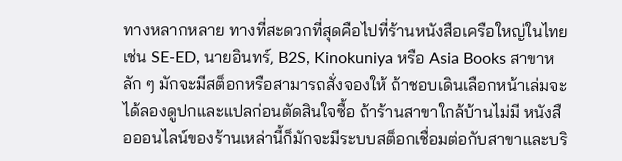ทางหลากหลาย ทางที่สะดวกที่สุดคือไปที่ร้านหนังสือเครือใหญ่ในไทย เช่น SE-ED, นายอินทร์, B2S, Kinokuniya หรือ Asia Books สาขาหลัก ๆ มักจะมีสต็อกหรือสามารถสั่งจองให้ ถ้าชอบเดินเลือกหน้าเล่มจะได้ลองดูปกและแปลก่อนตัดสินใจซื้อ ถ้าร้านสาขาใกล้บ้านไม่มี หนังสือออนไลน์ของร้านเหล่านี้ก็มักจะมีระบบสต็อกเชื่อมต่อกับสาขาและบริ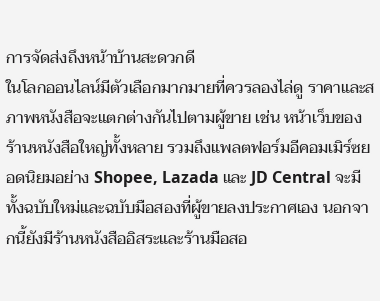การจัดส่งถึงหน้าบ้านสะดวกดี
ในโลกออนไลน์มีตัวเลือกมากมายที่ควรลองไล่ดู ราคาและสภาพหนังสือจะแตกต่างกันไปตามผู้ขาย เช่น หน้าเว็บของร้านหนังสือใหญ่ทั้งหลาย รวมถึงแพลตฟอร์มอีคอมเมิร์ซยอดนิยมอย่าง Shopee, Lazada และ JD Central จะมีทั้งฉบับใหม่และฉบับมือสองที่ผู้ขายลงประกาศเอง นอกจากนี้ยังมีร้านหนังสืออิสระและร้านมือสอ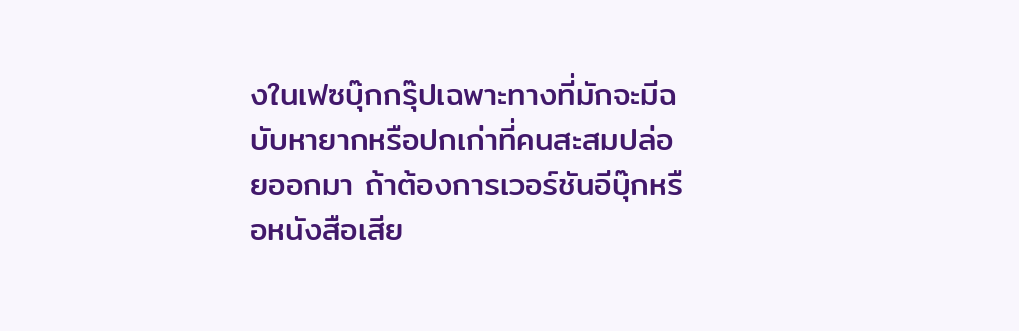งในเฟซบุ๊กกรุ๊ปเฉพาะทางที่มักจะมีฉบับหายากหรือปกเก่าที่คนสะสมปล่อยออกมา ถ้าต้องการเวอร์ชันอีบุ๊กหรือหนังสือเสีย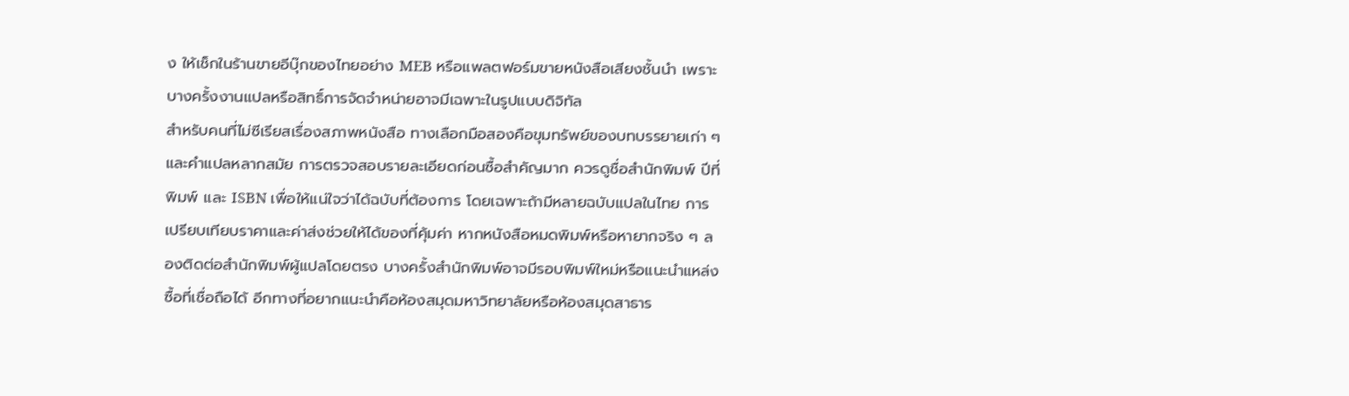ง ให้เช็กในร้านขายอีบุ๊กของไทยอย่าง MEB หรือแพลตฟอร์มขายหนังสือเสียงชั้นนำ เพราะบางครั้งงานแปลหรือสิทธิ์การจัดจำหน่ายอาจมีเฉพาะในรูปแบบดิจิทัล
สำหรับคนที่ไม่ซีเรียสเรื่องสภาพหนังสือ ทางเลือกมือสองคือขุมทรัพย์ของบทบรรยายเก่า ๆ และคำแปลหลากสมัย การตรวจสอบรายละเอียดก่อนซื้อสำคัญมาก ควรดูชื่อสำนักพิมพ์ ปีที่พิมพ์ และ ISBN เพื่อให้แน่ใจว่าได้ฉบับที่ต้องการ โดยเฉพาะถ้ามีหลายฉบับแปลในไทย การเปรียบเทียบราคาและค่าส่งช่วยให้ได้ของที่คุ้มค่า หากหนังสือหมดพิมพ์หรือหายากจริง ๆ ลองติดต่อสำนักพิมพ์ผู้แปลโดยตรง บางครั้งสำนักพิมพ์อาจมีรอบพิมพ์ใหม่หรือแนะนำแหล่งซื้อที่เชื่อถือได้ อีกทางที่อยากแนะนำคือห้องสมุดมหาวิทยาลัยหรือห้องสมุดสาธาร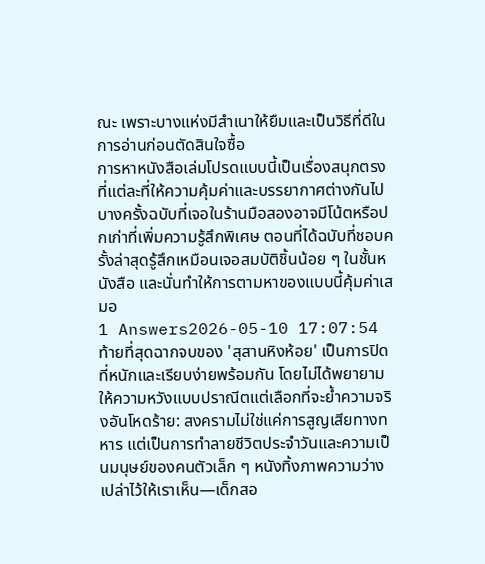ณะ เพราะบางแห่งมีสำเนาให้ยืมและเป็นวิธีที่ดีในการอ่านก่อนตัดสินใจซื้อ
การหาหนังสือเล่มโปรดแบบนี้เป็นเรื่องสนุกตรงที่แต่ละที่ให้ความคุ้มค่าและบรรยากาศต่างกันไป บางครั้งฉบับที่เจอในร้านมือสองอาจมีโน้ตหรือปกเก่าที่เพิ่มความรู้สึกพิเศษ ตอนที่ได้ฉบับที่ชอบครั้งล่าสุดรู้สึกเหมือนเจอสมบัติชิ้นน้อย ๆ ในชั้นหนังสือ และนั่นทำให้การตามหาของแบบนี้คุ้มค่าเสมอ
1 Answers2026-05-10 17:07:54
ท้ายที่สุดฉากจบของ 'สุสานหิงห้อย' เป็นการปิดที่หนักและเรียบง่ายพร้อมกัน โดยไม่ได้พยายามให้ความหวังแบบปราณีตแต่เลือกที่จะย้ำความจริงอันโหดร้าย: สงครามไม่ใช่แค่การสูญเสียทางทหาร แต่เป็นการทำลายชีวิตประจำวันและความเป็นมนุษย์ของคนตัวเล็ก ๆ หนังทิ้งภาพความว่างเปล่าไว้ให้เราเห็น—เด็กสอ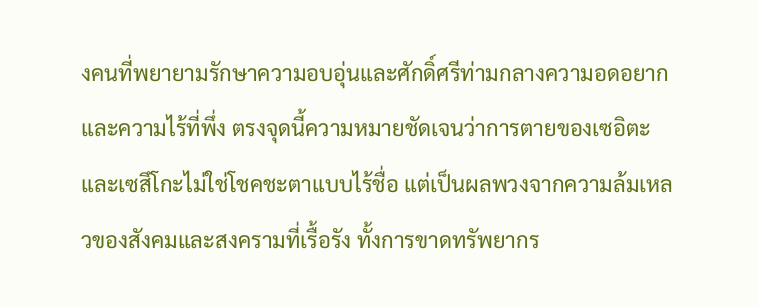งคนที่พยายามรักษาความอบอุ่นและศักดิ์ศรีท่ามกลางความอดอยากและความไร้ที่พึ่ง ตรงจุดนี้ความหมายชัดเจนว่าการตายของเซอิตะและเซสึโกะไม่ใช่โชคชะตาแบบไร้ชื่อ แต่เป็นผลพวงจากความล้มเหลวของสังคมและสงครามที่เรื้อรัง ทั้งการขาดทรัพยากร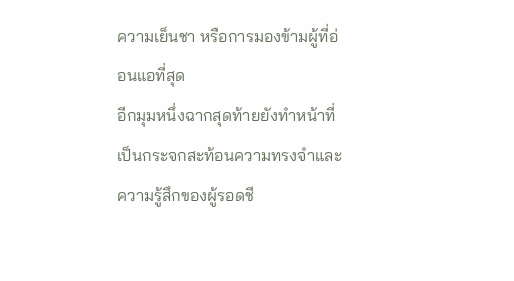ความเย็นชา หรือการมองข้ามผู้ที่อ่อนแอที่สุด
อีกมุมหนึ่งฉากสุดท้ายยังทำหน้าที่เป็นกระจกสะท้อนความทรงจำและความรู้สึกของผู้รอดชี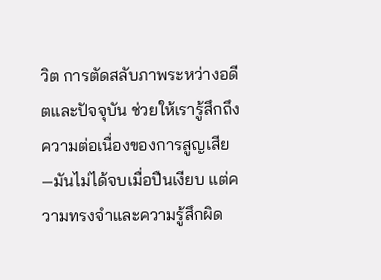วิต การตัดสลับภาพระหว่างอดีตและปัจจุบัน ช่วยให้เรารู้สึกถึงความต่อเนื่องของการสูญเสีย—มันไม่ได้จบเมื่อปืนเงียบ แต่ความทรงจำและความรู้สึกผิด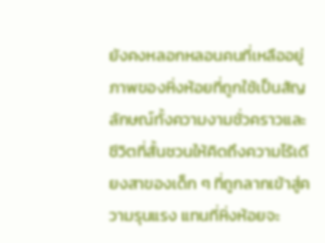ยังคงหลอกหลอนคนที่เหลืออยู่ ภาพของหิ่งห้อยที่ถูกใช้เป็นสัญลักษณ์ทั้งความงามชั่วคราวและชีวิตที่สั้นชวนให้คิดถึงความไร้เดียงสาของเด็ก ๆ ที่ถูกลากเข้าสู่ความรุนแรง แทนที่หิ่งห้อยจะ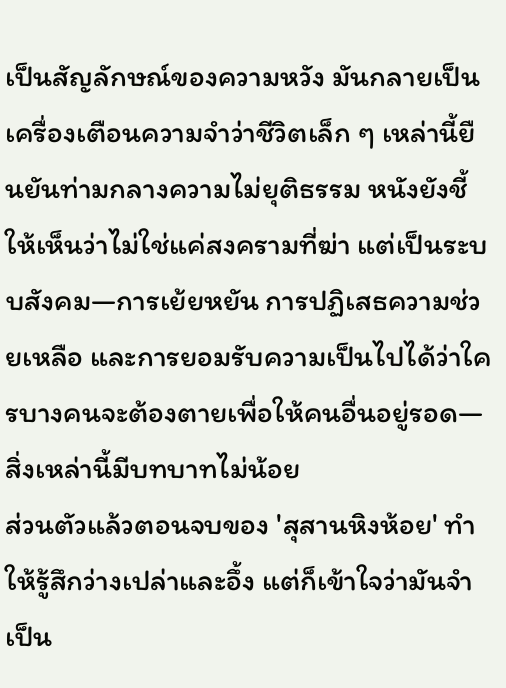เป็นสัญลักษณ์ของความหวัง มันกลายเป็นเครื่องเตือนความจำว่าชีวิตเล็ก ๆ เหล่านี้ยืนยันท่ามกลางความไม่ยุติธรรม หนังยังชี้ให้เห็นว่าไม่ใช่แค่สงครามที่ฆ่า แต่เป็นระบบสังคม—การเย้ยหยัน การปฏิเสธความช่วยเหลือ และการยอมรับความเป็นไปได้ว่าใครบางคนจะต้องตายเพื่อให้คนอื่นอยู่รอด—สิ่งเหล่านี้มีบทบาทไม่น้อย
ส่วนตัวแล้วตอนจบของ 'สุสานหิงห้อย' ทำให้รู้สึกว่างเปล่าและอึ้ง แต่ก็เข้าใจว่ามันจำเป็น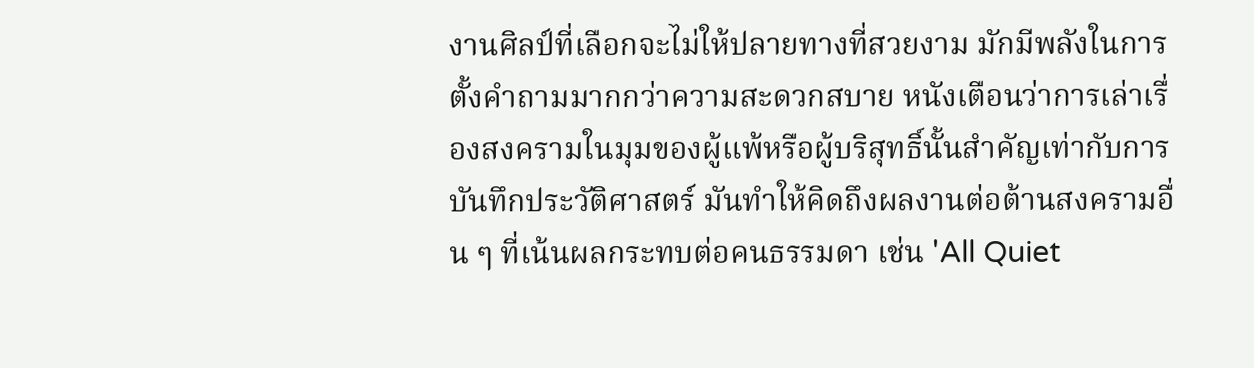งานศิลป์ที่เลือกจะไม่ให้ปลายทางที่สวยงาม มักมีพลังในการตั้งคำถามมากกว่าความสะดวกสบาย หนังเตือนว่าการเล่าเรื่องสงครามในมุมของผู้แพ้หรือผู้บริสุทธิ์นั้นสำคัญเท่ากับการบันทึกประวัติศาสตร์ มันทำให้คิดถึงผลงานต่อต้านสงครามอื่น ๆ ที่เน้นผลกระทบต่อคนธรรมดา เช่น 'All Quiet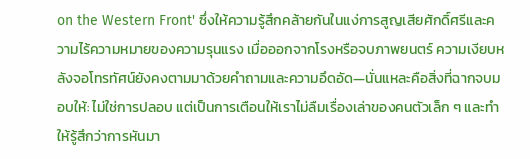on the Western Front' ซึ่งให้ความรู้สึกคล้ายกันในแง่การสูญเสียศักดิ์ศรีและความไร้ความหมายของความรุนแรง เมื่อออกจากโรงหรือจบภาพยนตร์ ความเงียบหลังจอโทรทัศน์ยังคงตามมาด้วยคำถามและความอึดอัด—นั่นแหละคือสิ่งที่ฉากจบมอบให้: ไม่ใช่การปลอบ แต่เป็นการเตือนให้เราไม่ลืมเรื่องเล่าของคนตัวเล็ก ๆ และทำให้รู้สึกว่าการหันมา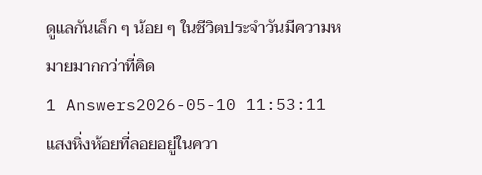ดูแลกันเล็ก ๆ น้อย ๆ ในชีวิตประจำวันมีความหมายมากกว่าที่คิด
1 Answers2026-05-10 11:53:11
แสงหิ่งห้อยที่ลอยอยู่ในควา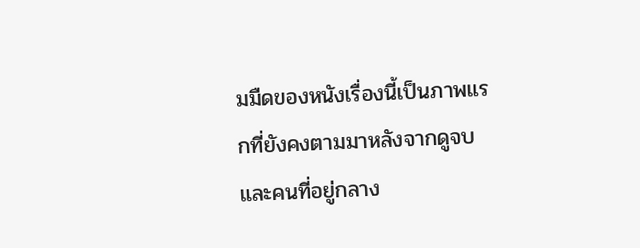มมืดของหนังเรื่องนี้เป็นภาพแรกที่ยังคงตามมาหลังจากดูจบ และคนที่อยู่กลาง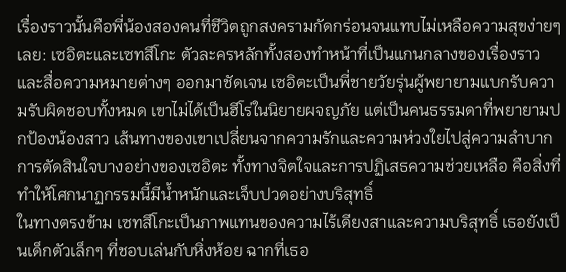เรื่องราวนั้นคือพี่น้องสองคนที่ชีวิตถูกสงครามกัดกร่อนจนแทบไม่เหลือความสุขง่ายๆ เลย: เซอิตะและเซทสึโกะ ตัวละครหลักทั้งสองทำหน้าที่เป็นแกนกลางของเรื่องราวและสื่อความหมายต่างๆ ออกมาชัดเจน เซอิตะเป็นพี่ชายวัยรุ่นผู้พยายามแบกรับความรับผิดชอบทั้งหมด เขาไม่ได้เป็นฮีโร่ในนิยายผจญภัย แต่เป็นคนธรรมดาที่พยายามปกป้องน้องสาว เส้นทางของเขาเปลี่ยนจากความรักและความห่วงใยไปสู่ความลำบาก การตัดสินใจบางอย่างของเซอิตะ ทั้งทางจิตใจและการปฏิเสธความช่วยเหลือ คือสิ่งที่ทำให้โศกนาฏกรรมนี้มีน้ำหนักและเจ็บปวดอย่างบริสุทธิ์
ในทางตรงข้าม เซทสึโกะเป็นภาพแทนของความไร้เดียงสาและความบริสุทธิ์ เธอยังเป็นเด็กตัวเล็กๆ ที่ชอบเล่นกับหิ่งห้อย ฉากที่เธอ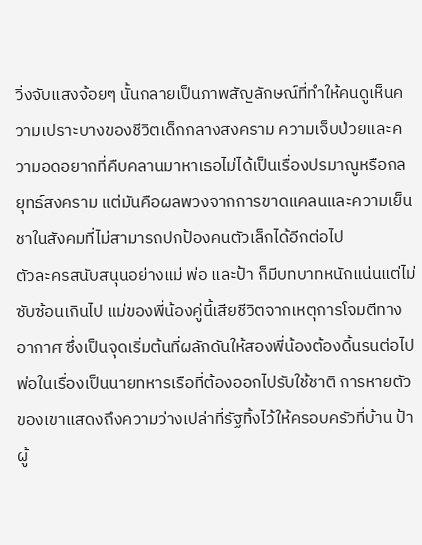วิ่งจับแสงจ้อยๆ นั้นกลายเป็นภาพสัญลักษณ์ที่ทำให้คนดูเห็นความเปราะบางของชีวิตเด็กกลางสงคราม ความเจ็บป่วยและความอดอยากที่คืบคลานมาหาเธอไม่ได้เป็นเรื่องปรมาณูหรือกลยุทธ์สงคราม แต่มันคือผลพวงจากการขาดแคลนและความเย็นชาในสังคมที่ไม่สามารถปกป้องคนตัวเล็กได้อีกต่อไป
ตัวละครสนับสนุนอย่างแม่ พ่อ และป้า ก็มีบทบาทหนักแน่นแต่ไม่ซับซ้อนเกินไป แม่ของพี่น้องคู่นี้เสียชีวิตจากเหตุการโจมตีทางอากาศ ซึ่งเป็นจุดเริ่มต้นที่ผลักดันให้สองพี่น้องต้องดิ้นรนต่อไป พ่อในเรื่องเป็นนายทหารเรือที่ต้องออกไปรับใช้ชาติ การหายตัวของเขาแสดงถึงความว่างเปล่าที่รัฐทิ้งไว้ให้ครอบครัวที่บ้าน ป้าผู้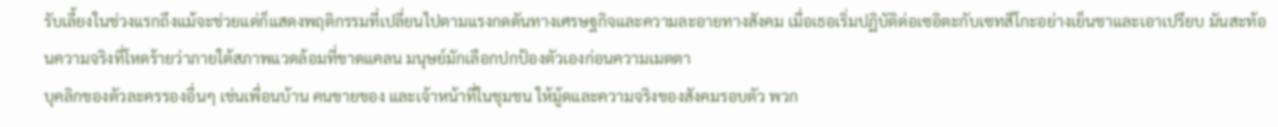รับเลี้ยงในช่วงแรกถึงแม้จะช่วยแต่ก็แสดงพฤติกรรมที่เปลี่ยนไปตามแรงกดดันทางเศรษฐกิจและความละอายทางสังคม เมื่อเธอเริ่มปฏิบัติต่อเซอิตะกับเซทสึโกะอย่างเย็นชาและเอาเปรียบ มันสะท้อนความจริงที่โหดร้ายว่าภายใต้สภาพแวดล้อมที่ขาดแคลน มนุษย์มักเลือกปกป้องตัวเองก่อนความเมตตา
บุคลิกของตัวละครรองอื่นๆ เช่นเพื่อนบ้าน คนขายของ และเจ้าหน้าที่ในชุมชน ให้มู้ดและความจริงของสังคมรอบตัว พวก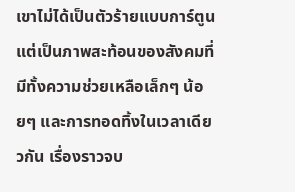เขาไม่ได้เป็นตัวร้ายแบบการ์ตูน แต่เป็นภาพสะท้อนของสังคมที่มีทั้งความช่วยเหลือเล็กๆ น้อยๆ และการทอดทิ้งในเวลาเดียวกัน เรื่องราวจบ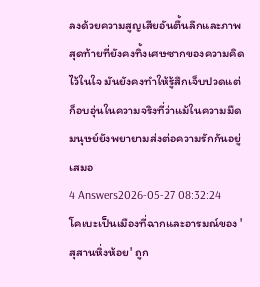ลงด้วยความสูญเสียอันตื้นลึกและภาพสุดท้ายที่ยังคงทิ้งเศษซากของความคิดไว้ในใจ มันยังคงทำให้รู้สึกเจ็บปวดแต่ก็อบอุ่นในความจริงที่ว่าแม้ในความมืด มนุษย์ยังพยายามส่งต่อความรักกันอยู่เสมอ
4 Answers2026-05-27 08:32:24
โคเบะเป็นเมืองที่ฉากและอารมณ์ของ 'สุสานหิ่งห้อย' ถูก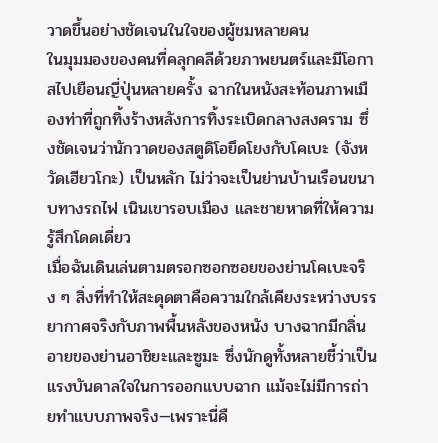วาดขึ้นอย่างชัดเจนในใจของผู้ชมหลายคน
ในมุมมองของคนที่คลุกคลีด้วยภาพยนตร์และมีโอกาสไปเยือนญี่ปุ่นหลายครั้ง ฉากในหนังสะท้อนภาพเมืองท่าที่ถูกทิ้งร้างหลังการทิ้งระเบิดกลางสงคราม ซึ่งชัดเจนว่านักวาดของสตูดิโอยึดโยงกับโคเบะ (จังหวัดเฮียวโกะ) เป็นหลัก ไม่ว่าจะเป็นย่านบ้านเรือนขนาบทางรถไฟ เนินเขารอบเมือง และชายหาดที่ให้ความรู้สึกโดดเดี่ยว
เมื่อฉันเดินเล่นตามตรอกซอกซอยของย่านโคเบะจริง ๆ สิ่งที่ทำให้สะดุดตาคือความใกล้เคียงระหว่างบรรยากาศจริงกับภาพพื้นหลังของหนัง บางฉากมีกลิ่นอายของย่านอาชิยะและซูมะ ซึ่งนักดูทั้งหลายชี้ว่าเป็นแรงบันดาลใจในการออกแบบฉาก แม้จะไม่มีการถ่ายทำแบบภาพจริง—เพราะนี่คื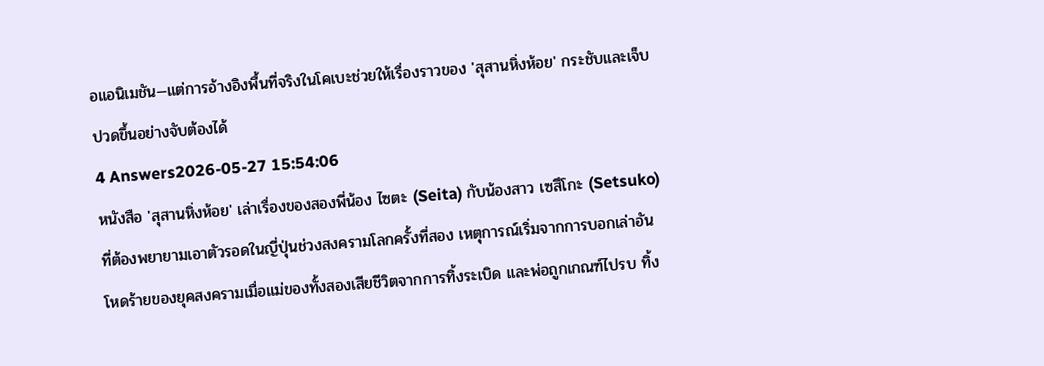อแอนิเมชัน—แต่การอ้างอิงพื้นที่จริงในโคเบะช่วยให้เรื่องราวของ 'สุสานหิ่งห้อย' กระชับและเจ็บปวดขึ้นอย่างจับต้องได้
4 Answers2026-05-27 15:54:06
หนังสือ 'สุสานหิ่งห้อย' เล่าเรื่องของสองพี่น้อง ไซตะ (Seita) กับน้องสาว เซสึโกะ (Setsuko) ที่ต้องพยายามเอาตัวรอดในญี่ปุ่นช่วงสงครามโลกครั้งที่สอง เหตุการณ์เริ่มจากการบอกเล่าอันโหดร้ายของยุคสงครามเมื่อแม่ของทั้งสองเสียชีวิตจากการทิ้งระเบิด และพ่อถูกเกณฑ์ไปรบ ทิ้ง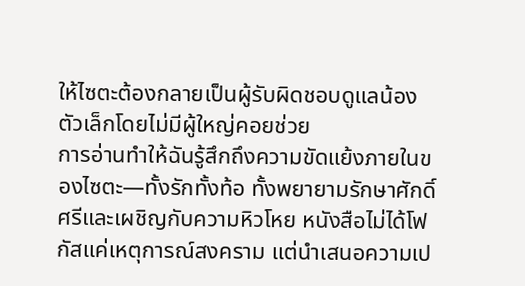ให้ไซตะต้องกลายเป็นผู้รับผิดชอบดูแลน้องตัวเล็กโดยไม่มีผู้ใหญ่คอยช่วย
การอ่านทำให้ฉันรู้สึกถึงความขัดแย้งภายในของไซตะ—ทั้งรักทั้งท้อ ทั้งพยายามรักษาศักดิ์ศรีและเผชิญกับความหิวโหย หนังสือไม่ได้โฟกัสแค่เหตุการณ์สงคราม แต่นำเสนอความเป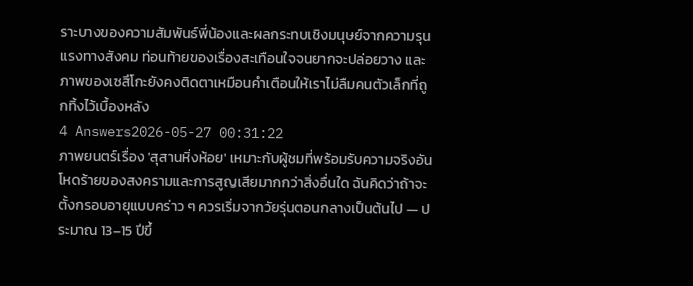ราะบางของความสัมพันธ์พี่น้องและผลกระทบเชิงมนุษย์จากความรุนแรงทางสังคม ท่อนท้ายของเรื่องสะเทือนใจจนยากจะปล่อยวาง และภาพของเซสึโกะยังคงติดตาเหมือนคำเตือนให้เราไม่ลืมคนตัวเล็กที่ถูกทิ้งไว้เบื้องหลัง
4 Answers2026-05-27 00:31:22
ภาพยนตร์เรื่อง 'สุสานหิ่งห้อย' เหมาะกับผู้ชมที่พร้อมรับความจริงอันโหดร้ายของสงครามและการสูญเสียมากกว่าสิ่งอื่นใด ฉันคิดว่าถ้าจะตั้งกรอบอายุแบบคร่าว ๆ ควรเริ่มจากวัยรุ่นตอนกลางเป็นต้นไป — ประมาณ 13–15 ปีขึ้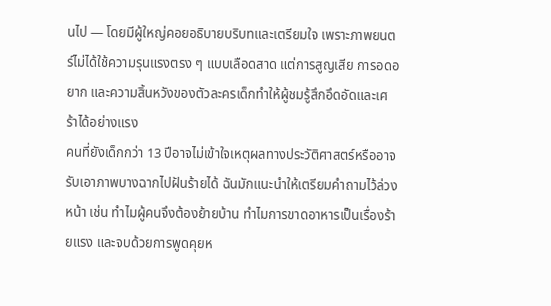นไป — โดยมีผู้ใหญ่คอยอธิบายบริบทและเตรียมใจ เพราะภาพยนตร์ไม่ได้ใช้ความรุนแรงตรง ๆ แบบเลือดสาด แต่การสูญเสีย การอดอยาก และความสิ้นหวังของตัวละครเด็กทำให้ผู้ชมรู้สึกอึดอัดและเศร้าได้อย่างแรง
คนที่ยังเด็กกว่า 13 ปีอาจไม่เข้าใจเหตุผลทางประวัติศาสตร์หรืออาจรับเอาภาพบางฉากไปฝันร้ายได้ ฉันมักแนะนำให้เตรียมคำถามไว้ล่วงหน้า เช่น ทำไมผู้คนจึงต้องย้ายบ้าน ทำไมการขาดอาหารเป็นเรื่องร้ายแรง และจบด้วยการพูดคุยห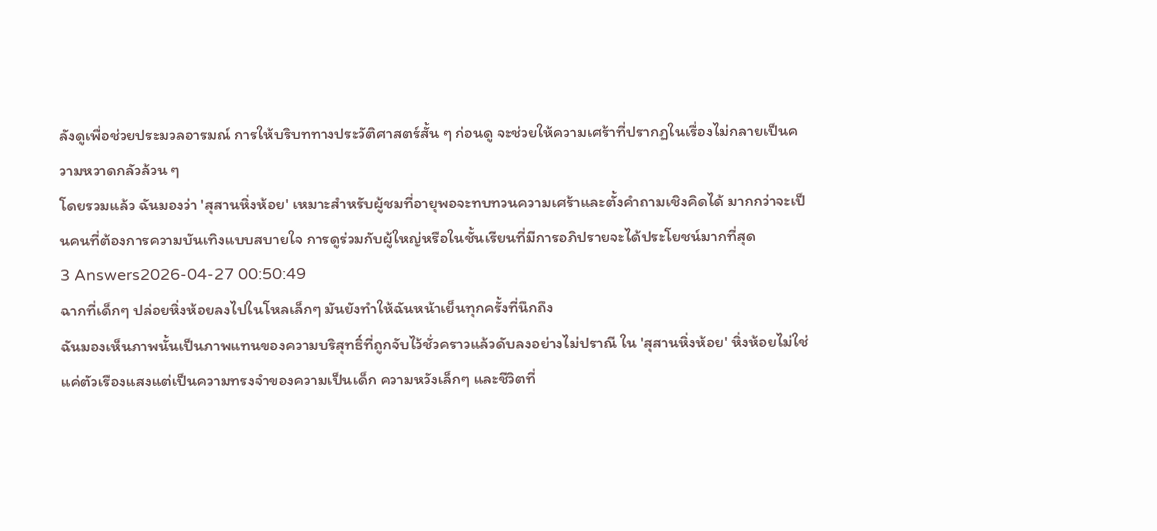ลังดูเพื่อช่วยประมวลอารมณ์ การให้บริบททางประวัติศาสตร์สั้น ๆ ก่อนดู จะช่วยให้ความเศร้าที่ปรากฏในเรื่องไม่กลายเป็นความหวาดกลัวล้วน ๆ
โดยรวมแล้ว ฉันมองว่า 'สุสานหิ่งห้อย' เหมาะสำหรับผู้ชมที่อายุพอจะทบทวนความเศร้าและตั้งคำถามเชิงคิดได้ มากกว่าจะเป็นคนที่ต้องการความบันเทิงแบบสบายใจ การดูร่วมกับผู้ใหญ่หรือในชั้นเรียนที่มีการอภิปรายจะได้ประโยชน์มากที่สุด
3 Answers2026-04-27 00:50:49
ฉากที่เด็กๆ ปล่อยหิ่งห้อยลงไปในโหลเล็กๆ มันยังทำให้ฉันหน้าเย็นทุกครั้งที่นึกถึง
ฉันมองเห็นภาพนั้นเป็นภาพแทนของความบริสุทธิ์ที่ถูกจับไว้ชั่วคราวแล้วดับลงอย่างไม่ปราณี ใน 'สุสานหิ่งห้อย' หิ่งห้อยไม่ใช่แค่ตัวเรืองแสงแต่เป็นความทรงจำของความเป็นเด็ก ความหวังเล็กๆ และชีวิตที่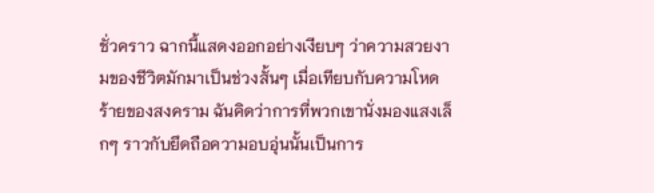ชั่วคราว ฉากนี้แสดงออกอย่างเงียบๆ ว่าความสวยงามของชีวิตมักมาเป็นช่วงสั้นๆ เมื่อเทียบกับความโหดร้ายของสงคราม ฉันคิดว่าการที่พวกเขานั่งมองแสงเล็กๆ ราวกับยึดถือความอบอุ่นนั้นเป็นการ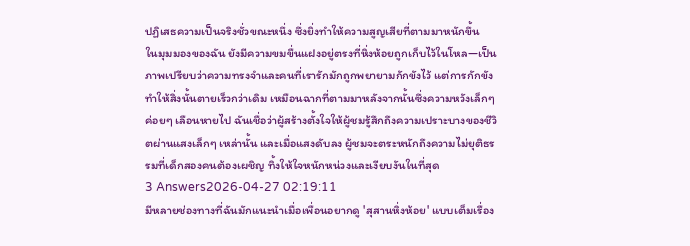ปฏิเสธความเป็นจริงชั่วขณะหนึ่ง ซึ่งยิ่งทำให้ความสูญเสียที่ตามมาหนักขึ้น
ในมุมมองของฉัน ยังมีความขมขื่นแฝงอยู่ตรงที่หิ่งห้อยถูกเก็บไว้ในโหล—เป็นภาพเปรียบว่าความทรงจำและคนที่เรารักมักถูกพยายามกักขังไว้ แต่การกักขังทำให้สิ่งนั้นตายเร็วกว่าเดิม เหมือนฉากที่ตามมาหลังจากนั้นซึ่งความหวังเล็กๆ ค่อยๆ เลือนหายไป ฉันเชื่อว่าผู้สร้างตั้งใจให้ผู้ชมรู้สึกถึงความเปราะบางของชีวิตผ่านแสงเล็กๆ เหล่านั้น และเมื่อแสงดับลง ผู้ชมจะตระหนักถึงความไม่ยุติธรรมที่เด็กสองคนต้องเผชิญ ทิ้งให้ใจหนักหน่วงและเงียบงันในที่สุด
3 Answers2026-04-27 02:19:11
มีหลายช่องทางที่ฉันมักแนะนำเมื่อเพื่อนอยากดู 'สุสานหิ่งห้อย' แบบเต็มเรื่อง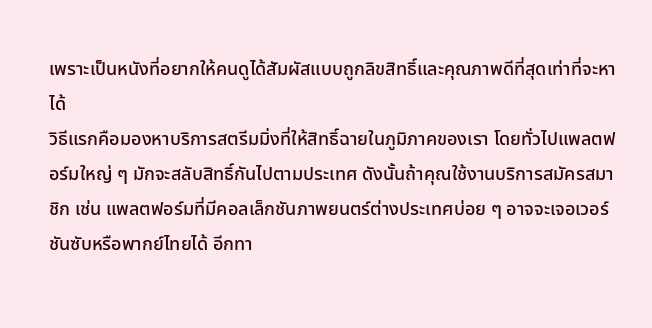เพราะเป็นหนังที่อยากให้คนดูได้สัมผัสแบบถูกลิขสิทธิ์และคุณภาพดีที่สุดเท่าที่จะหาได้
วิธีแรกคือมองหาบริการสตรีมมิ่งที่ให้สิทธิ์ฉายในภูมิภาคของเรา โดยทั่วไปแพลตฟอร์มใหญ่ ๆ มักจะสลับสิทธิ์กันไปตามประเทศ ดังนั้นถ้าคุณใช้งานบริการสมัครสมาชิก เช่น แพลตฟอร์มที่มีคอลเล็กชันภาพยนตร์ต่างประเทศบ่อย ๆ อาจจะเจอเวอร์ชันซับหรือพากย์ไทยได้ อีกทา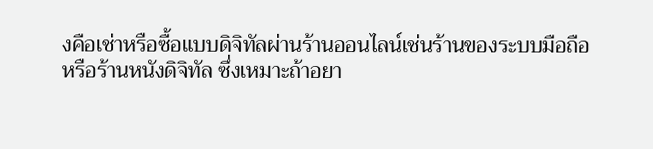งคือเช่าหรือซื้อแบบดิจิทัลผ่านร้านออนไลน์เช่นร้านของระบบมือถือหรือร้านหนังดิจิทัล ซึ่งเหมาะถ้าอยา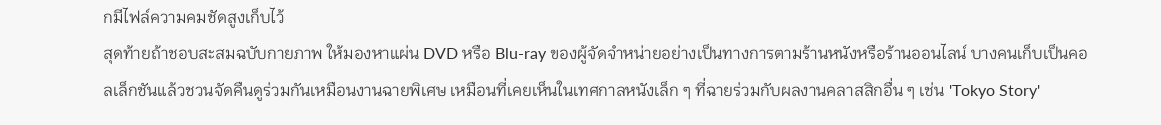กมีไฟล์ความคมชัดสูงเก็บไว้
สุดท้ายถ้าชอบสะสมฉบับกายภาพ ให้มองหาแผ่น DVD หรือ Blu-ray ของผู้จัดจำหน่ายอย่างเป็นทางการตามร้านหนังหรือร้านออนไลน์ บางคนเก็บเป็นคอลเล็กชันแล้วชวนจัดคืนดูร่วมกันเหมือนงานฉายพิเศษ เหมือนที่เคยเห็นในเทศกาลหนังเล็ก ๆ ที่ฉายร่วมกับผลงานคลาสสิกอื่น ๆ เช่น 'Tokyo Story'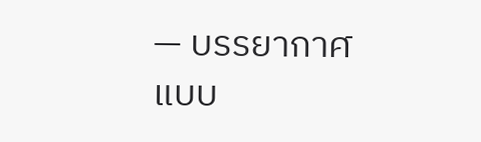— บรรยากาศแบบ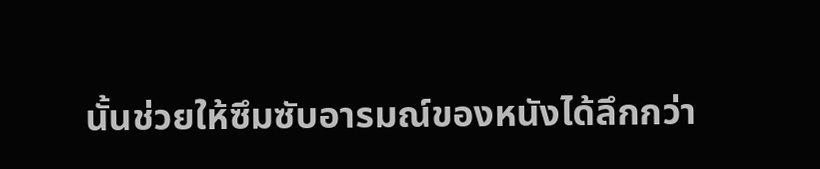นั้นช่วยให้ซึมซับอารมณ์ของหนังได้ลึกกว่า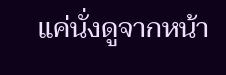แค่นั่งดูจากหน้า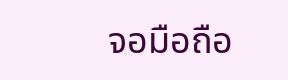จอมือถือ